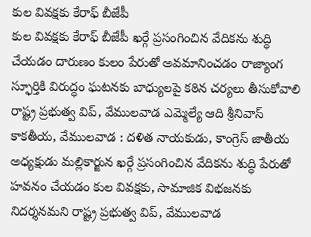కుల వివక్షకు కేరాఫ్ బీజేపీ
కుల వివక్షకు కేరాఫ్ బీజేపీ ఖర్గే ప్రసంగించిన వేదికను శుద్ధి చేయడం దారుణం కులం పేరుతో అవమానించడం రాజ్యాంగ స్ఫూర్తికి విరుద్ధం ఘటనకు బాధ్యులపై కఠిన చర్యలు తీసుకోవాలి రాష్ట్ర ప్రభుత్వ విప్, వేములవాడ ఎమ్మెల్యే ఆది శ్రీనివాస్ కాకతీయ, వేములవాడ : దళిత నాయకుడు, కాంగ్రెస్ జాతీయ అధ్యక్షుడు మల్లికార్జున ఖర్గే ప్రసంగించిన వేదికను శుద్ధి పేరుతో హవనం చేయడం కుల వివక్షకు, సామాజిక విభజనకు నిదర్శనమని రాష్ట్ర ప్రభుత్వ విప్, వేములవాడ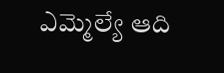ఎమ్మెల్యే ఆది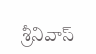శ్రీనివాస్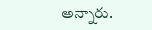అన్నారు.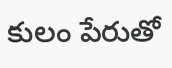కులం పేరుతో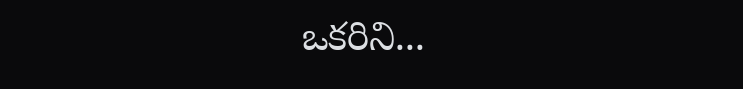ఒకరిని...